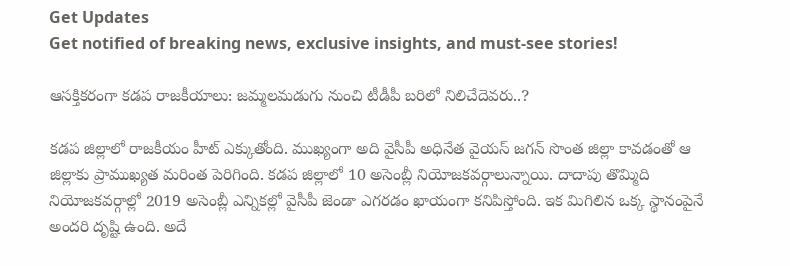Get Updates
Get notified of breaking news, exclusive insights, and must-see stories!

ఆసక్తికరంగా కడప రాజకీయాలు: జమ్మలమడుగు నుంచి టీడీపీ బరిలో నిలిచేదెవరు..?

కడప జిల్లాలో రాజకీయం హీట్ ఎక్కుతోంది. ముఖ్యంగా అది వైసీపీ అధినేత వైయస్ జగన్ సొంత జిల్లా కావడంతో ఆ జిల్లాకు ప్రాముఖ్యత మరింత పెరిగింది. కడప జిల్లాలో 10 అసెంబ్లీ నియోజకవర్గాలున్నాయి. దాదాపు తొమ్మిది నియోజకవర్గాల్లో 2019 అసెంబ్లీ ఎన్నికల్లో వైసీపీ జెండా ఎగరడం ఖాయంగా కనిపిస్తోంది. ఇక మిగిలిన ఒక్క స్థానంపైనే అందరి దృష్టి ఉంది. అదే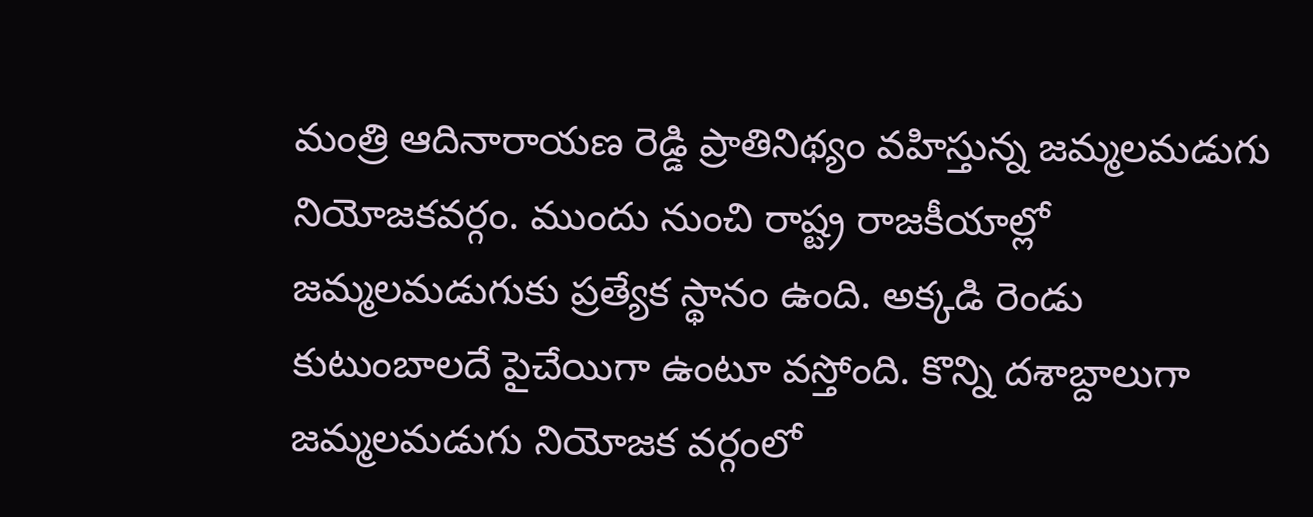మంత్రి ఆదినారాయణ రెడ్డి ప్రాతినిథ్యం వహిస్తున్న జమ్మలమడుగు నియోజకవర్గం. ముందు నుంచి రాష్ట్ర రాజకీయాల్లో జమ్మలమడుగుకు ప్రత్యేక స్థానం ఉంది. అక్కడి రెండు కుటుంబాలదే పైచేయిగా ఉంటూ వస్తోంది. కొన్ని దశాబ్దాలుగా జమ్మలమడుగు నియోజక వర్గంలో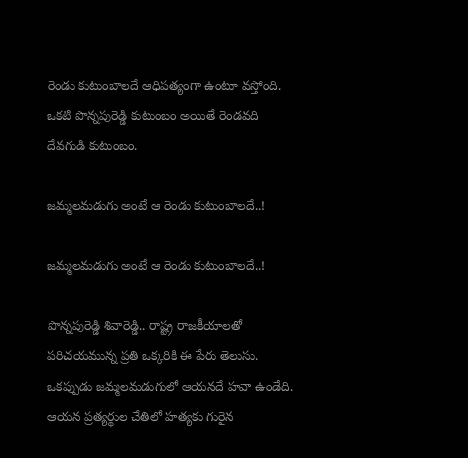రెండు కుటుంబాలదే ఆధిపత్యంగా ఉంటూ వస్తోంది. ఒకటి పొన్నపురెడ్డి కుటుంబం అయితే రెండవది దేవగుడి కుటుంబం.

జమ్మలమడుగు అంటే ఆ రెండు కుటుంబాలదే..!

జమ్మలమడుగు అంటే ఆ రెండు కుటుంబాలదే..!

పొన్నపురెడ్డి శివారెడ్డి.. రాష్ట్ర రాజకీయాలతో పరిచయమున్న ప్రతి ఒక్కరికి ఈ పేరు తెలుసు. ఒకప్పుడు జమ్మలమడుగులో ఆయనదే హవా ఉండేది. ఆయన ప్రత్యర్థుల చేతిలో హత్యకు గురైన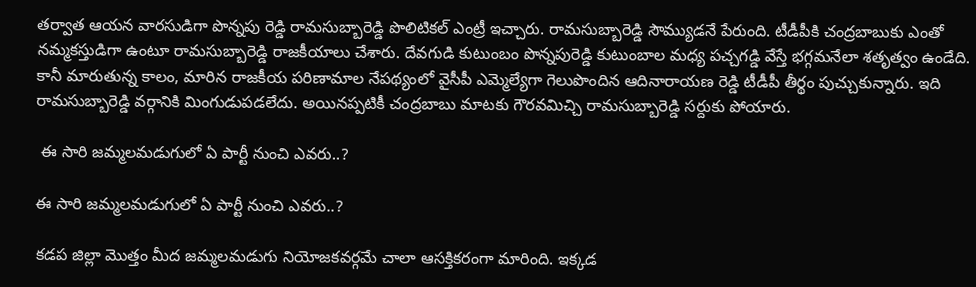తర్వాత ఆయన వారసుడిగా పొన్నపు రెడ్డి రామసుబ్బారెడ్డి పొలిటికల్ ఎంట్రీ ఇచ్చారు. రామసుబ్బారెడ్డి సౌమ్యుడనే పేరుంది. టీడీపీకి చంద్రబాబుకు ఎంతో నమ్మకస్తుడిగా ఉంటూ రామసుబ్బారెడ్డి రాజకీయాలు చేశారు. దేవగుడి కుటుంబం పొన్నపురెడ్డి కుటుంబాల మధ్య పచ్చగడ్డి వేస్తే భగ్గమనేలా శతృత్వం ఉండేది. కానీ మారుతున్న కాలం, మారిన రాజకీయ పరిణామాల నేపథ్యంలో వైసీపీ ఎమ్మెల్యేగా గెలుపొందిన ఆదినారాయణ రెడ్డి టీడీపీ తీర్థం పుచ్చుకున్నారు. ఇది రామసుబ్బారెడ్డి వర్గానికి మింగుడుపడలేదు. అయినప్పటికీ చంద్రబాబు మాటకు గౌరవమిచ్చి రామసుబ్బారెడ్డి సర్దుకు పోయారు.

 ఈ సారి జమ్మలమడుగులో ఏ పార్టీ నుంచి ఎవరు..?

ఈ సారి జమ్మలమడుగులో ఏ పార్టీ నుంచి ఎవరు..?

కడప జిల్లా మొత్తం మీద జమ్మలమడుగు నియోజకవర్గమే చాలా ఆసక్తికరంగా మారింది. ఇక్కడ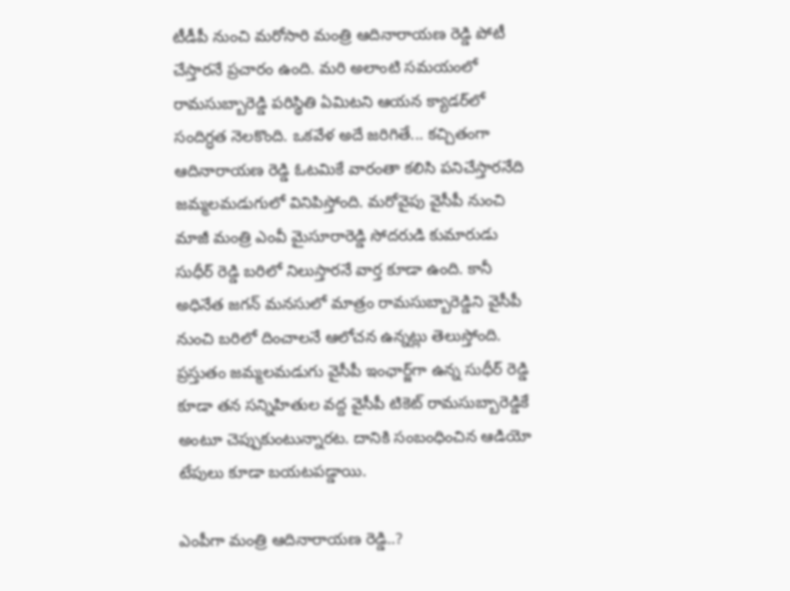టీడీపీ నుంచి మరోసారి మంత్రి ఆదినారాయణ రెడ్డి పోటీ చేస్తారనే ప్రచారం ఉంది. మరి అలాంటి సమయంలో రామసుబ్బారెడ్డి పరిస్థితి ఏమిటని ఆయన క్యాడర్‌లో సందిగ్ధత నెలకొంది. ఒకవేళ అదే జరిగితే... కచ్చితంగా ఆదినారాయణ రెడ్డి ఓటమికే వారంతా కలిసి పనిచేస్తారనేది జమ్మలమడుగులో వినిపిస్తోంది. మరోవైపు వైసీపీ నుంచి మాజీ మంత్రి ఎంవీ మైసూరారెడ్డి సోదరుడి కుమారుడు సుధీర్ రెడ్డి బరిలో నిలుస్తారనే వార్త కూడా ఉంది. కానీ అధినేత జగన్ మనసులో మాత్రం రామసుబ్బారెడ్డిని వైసీపీ నుంచి బరిలో దించాలనే ఆలోచన ఉన్నట్లు తెలుస్తోంది. ప్రస్తుతం జమ్మలమడుగు వైసీపీ ఇంఛార్జ్‌గా ఉన్న సుధీర్ రెడ్డి కూడా తన సన్నిహితుల వద్ద వైసీపీ టికెట్ రామసుబ్బారెడ్డికే అంటూ చెప్పుకుంటున్నారట. దానికి సంబంధించిన ఆడియో టేపులు కూడా బయటపడ్డాయి.

ఎంపీగా మంత్రి ఆదినారాయణ రెడ్డి..?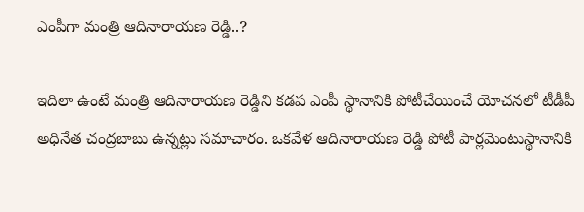ఎంపీగా మంత్రి ఆదినారాయణ రెడ్డి..?

ఇదిలా ఉంటే మంత్రి ఆదినారాయణ రెడ్డిని కడప ఎంపీ స్థానానికి పోటీచేయించే యోచనలో టీడీపీ అధినేత చంద్రబాబు ఉన్నట్లు సమాచారం. ఒకవేళ ఆదినారాయణ రెడ్డి పోటీ పార్లమెంటుస్థానానికి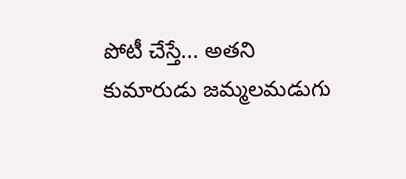పోటీ చేస్తే... అతని కుమారుడు జమ్మలమడుగు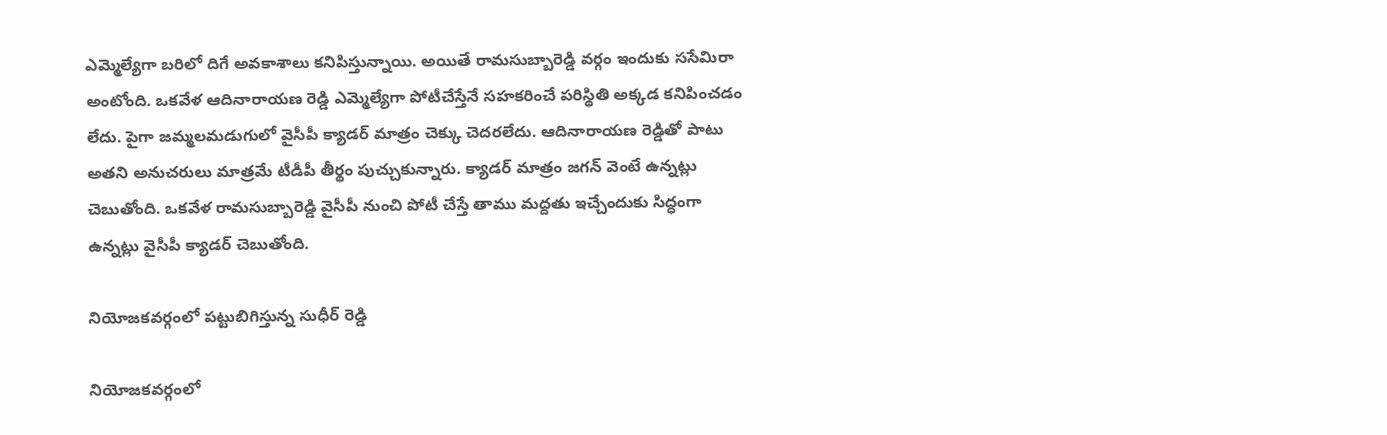ఎమ్మెల్యేగా బరిలో దిగే అవకాశాలు కనిపిస్తున్నాయి. అయితే రామసుబ్బారెడ్డి వర్గం ఇందుకు ససేమిరా అంటోంది. ఒకవేళ ఆదినారాయణ రెడ్డి ఎమ్మెల్యేగా పోటీచేస్తేనే సహకరించే పరిస్థితి అక్కడ కనిపించడం లేదు. పైగా జమ్మలమడుగులో వైసీపీ క్యాడర్ మాత్రం చెక్కు చెదరలేదు. ఆదినారాయణ రెడ్డితో పాటు అతని అనుచరులు మాత్రమే టీడీపీ తీర్థం పుచ్చుకున్నారు. క్యాడర్ మాత్రం జగన్ వెంటే ఉన్నట్లు చెబుతోంది. ఒకవేళ రామసుబ్బారెడ్డి వైసీపీ నుంచి పోటీ చేస్తే తాము మద్దతు ఇచ్చేందుకు సిద్ధంగా ఉన్నట్లు వైసీపీ క్యాడర్ చెబుతోంది.

నియోజకవర్గంలో పట్టుబిగిస్తున్న సుధీర్ రెడ్డి

నియోజకవర్గంలో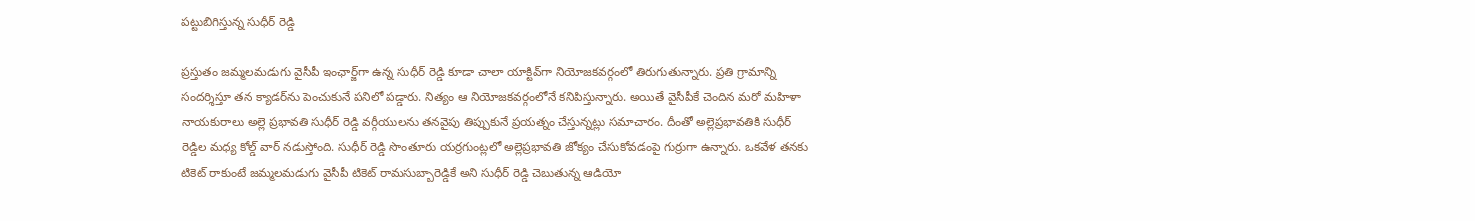పట్టుబిగిస్తున్న సుధీర్ రెడ్డి

ప్రస్తుతం జమ్మలమడుగు వైసీపీ ఇంఛార్జ్‌గా ఉన్న సుధీర్ రెడ్డి కూడా చాలా యాక్టివ్‌గా నియోజకవర్గంలో తిరుగుతున్నారు. ప్రతి గ్రామాన్ని సందర్శిస్తూ తన క్యాడర్‌ను పెంచుకునే పనిలో పడ్డారు. నిత్యం ఆ నియోజకవర్గంలోనే కనిపిస్తున్నారు. అయితే వైసీపీకే చెందిన మరో మహిళా నాయకురాలు అల్లె ప్రభావతి సుధీర్ రెడ్డి వర్గీయులను తనవైపు తిప్పుకునే ప్రయత్నం చేస్తున్నట్లు సమాచారం. దీంతో అల్లెప్రభావతికి సుధీర్ రెడ్డిల మధ్య కోల్డ్ వార్ నడుస్తోంది. సుధీర్ రెడ్డి సొంతూరు యర్రగుంట్లలో అల్లెప్రభావతి జోక్యం చేసుకోవడంపై గుర్రుగా ఉన్నారు. ఒకవేళ తనకు టికెట్ రాకుంటే జమ్మలమడుగు వైసీపీ టికెట్ రామసుబ్బారెడ్డికే అని సుధీర్ రెడ్డి చెబుతున్న ఆడియో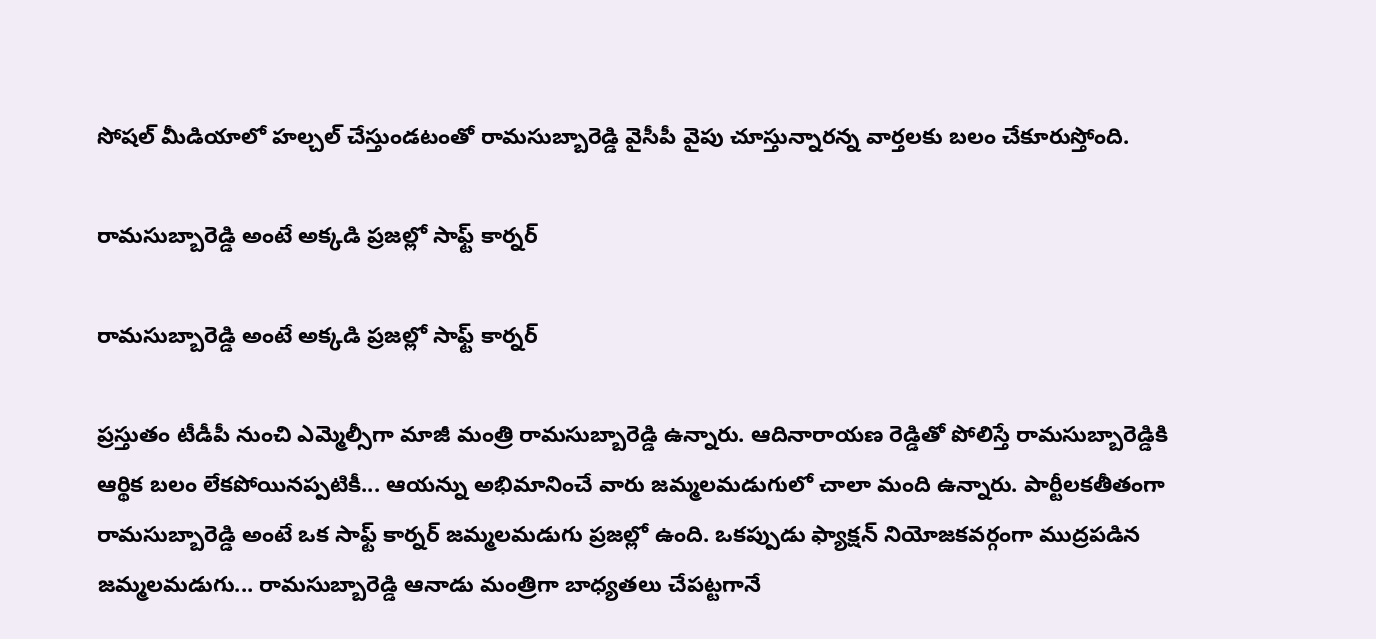సోషల్ మీడియాలో హల్చల్ చేస్తుండటంతో రామసుబ్బారెడ్డి వైసీపీ వైపు చూస్తున్నారన్న వార్తలకు బలం చేకూరుస్తోంది.

రామసుబ్బారెడ్డి అంటే అక్కడి ప్రజల్లో సాఫ్ట్ కార్నర్

రామసుబ్బారెడ్డి అంటే అక్కడి ప్రజల్లో సాఫ్ట్ కార్నర్

ప్రస్తుతం టీడీపీ నుంచి ఎమ్మెల్సీగా మాజీ మంత్రి రామసుబ్బారెడ్డి ఉన్నారు. ఆదినారాయణ రెడ్డితో పోలిస్తే రామసుబ్బారెడ్డికి ఆర్థిక బలం లేకపోయినప్పటికీ... ఆయన్ను అభిమానించే వారు జమ్మలమడుగులో చాలా మంది ఉన్నారు. పార్టీలకతీతంగా రామసుబ్బారెడ్డి అంటే ఒక సాఫ్ట్ కార్నర్ జమ్మలమడుగు ప్రజల్లో ఉంది. ఒకప్పుడు ఫ్యాక్షన్ నియోజకవర్గంగా ముద్రపడిన జమ్మలమడుగు... రామసుబ్బారెడ్డి ఆనాడు మంత్రిగా బాధ్యతలు చేపట్టగానే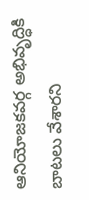ఆనియోజకవర్గ అభివృద్ధికి బాటలు వేశారని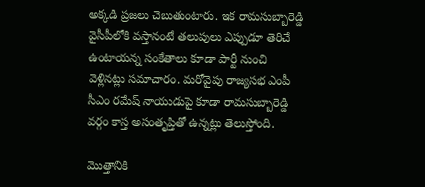అక్కడి ప్రజలు చెబుతుంటారు. ఇక రామసుబ్బారెడ్డి వైసీపీలోకి వస్తానంటే తలుపులు ఎప్పుడూ తెరిచే ఉంటాయన్న సంకేతాలు కూడా పార్టీ నుంచి వెళ్లినట్లు సమాచారం. మరోవైపు రాజ్యసభ ఎంపీ సీఎం రమేష్ నాయుడుపై కూడా రామసుబ్బారెడ్డి వర్గం కాస్త అసంతృప్తితో ఉన్నట్లు తెలుస్తోంది.

మొత్తానికి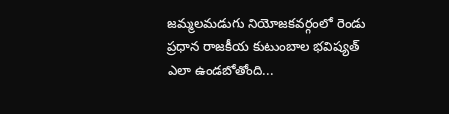జమ్మలమడుగు నియోజకవర్గంలో రెండు ప్రధాన రాజకీయ కుటుంబాల భవిష్యత్ ఎలా ఉండబోతోంది...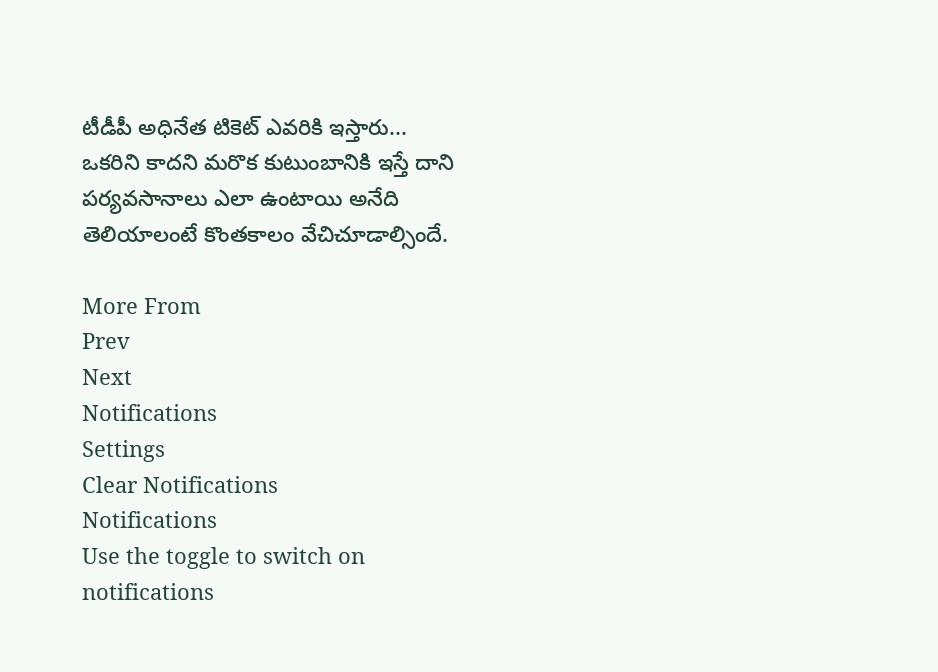టీడీపీ అధినేత టికెట్ ఎవరికి ఇస్తారు... ఒకరిని కాదని మరొక కుటుంబానికి ఇస్తే దాని పర్యవసానాలు ఎలా ఉంటాయి అనేది తెలియాలంటే కొంతకాలం వేచిచూడాల్సిందే.

More From
Prev
Next
Notifications
Settings
Clear Notifications
Notifications
Use the toggle to switch on notifications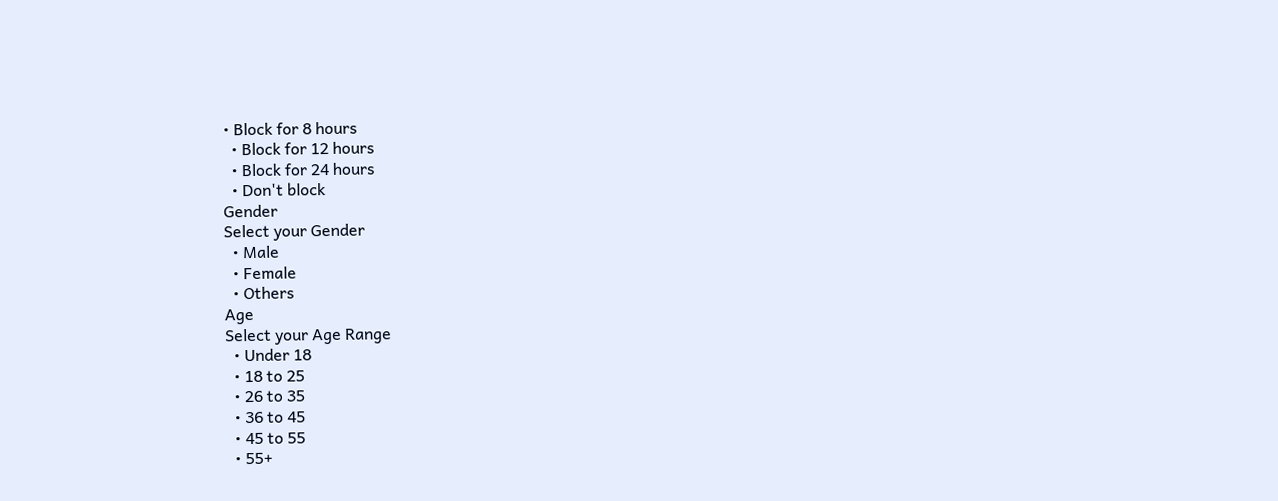• Block for 8 hours
  • Block for 12 hours
  • Block for 24 hours
  • Don't block
Gender
Select your Gender
  • Male
  • Female
  • Others
Age
Select your Age Range
  • Under 18
  • 18 to 25
  • 26 to 35
  • 36 to 45
  • 45 to 55
  • 55+